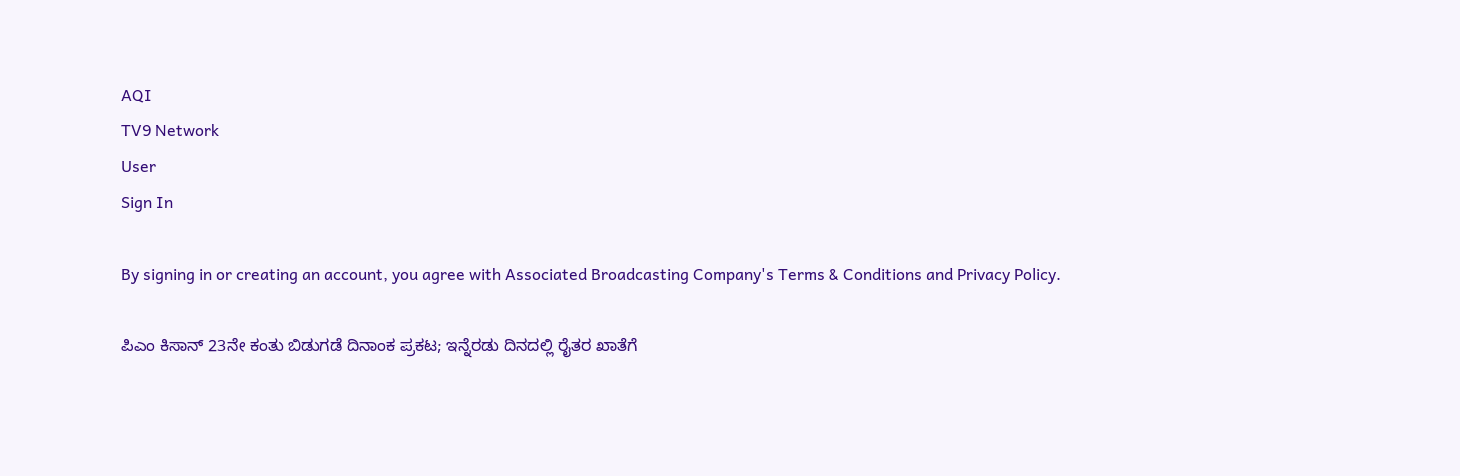AQI
TV9 Network
User
Sign In

By signing in or creating an account, you agree with Associated Broadcasting Company's Terms & Conditions and Privacy Policy.

ಪಿಎಂ ಕಿಸಾನ್ 23ನೇ ಕಂತು ಬಿಡುಗಡೆ ದಿನಾಂಕ ಪ್ರಕಟ; ಇನ್ನೆರಡು ದಿನದಲ್ಲಿ ರೈತರ ಖಾತೆಗೆ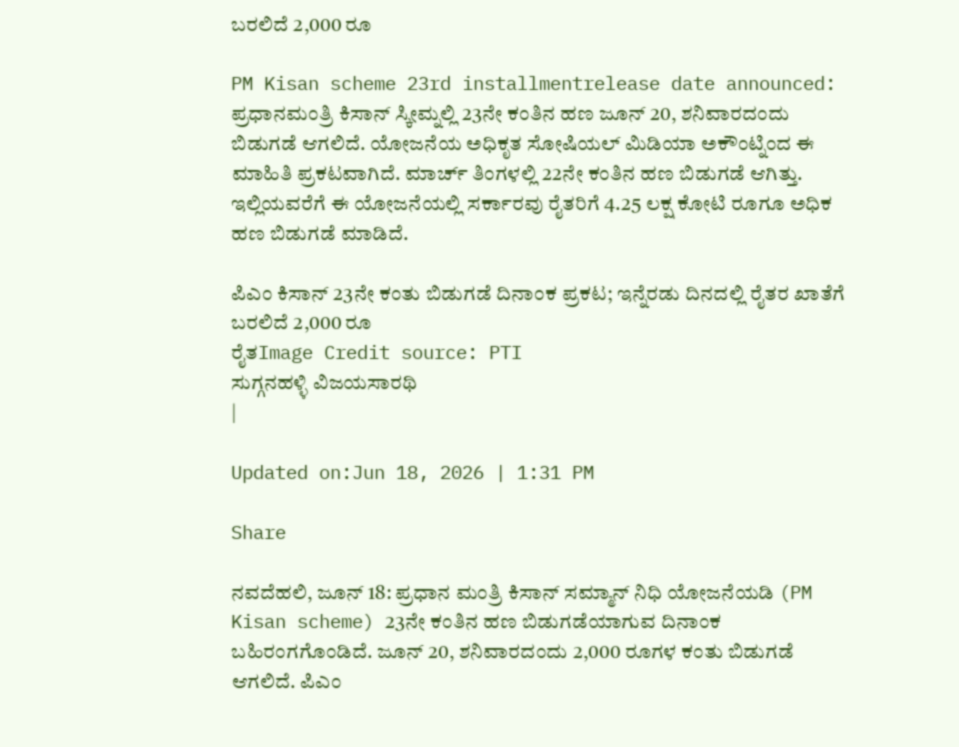ಬರಲಿದೆ 2,000 ರೂ

PM Kisan scheme 23rd installmentrelease date announced: ಪ್ರಧಾನಮಂತ್ರಿ ಕಿಸಾನ್ ಸ್ಕೀಮ್ನಲ್ಲಿ 23ನೇ ಕಂತಿನ ಹಣ ಜೂನ್ 20, ಶನಿವಾರದಂದು ಬಿಡುಗಡೆ ಆಗಲಿದೆ. ಯೋಜನೆಯ ಅಧಿಕೃತ ಸೋಷಿಯಲ್ ಮಿಡಿಯಾ ಅಕೌಂಟ್ನಿಂದ ಈ ಮಾಹಿತಿ ಪ್ರಕಟವಾಗಿದೆ. ಮಾರ್ಚ್ ತಿಂಗಳಲ್ಲಿ 22ನೇ ಕಂತಿನ ಹಣ ಬಿಡುಗಡೆ ಆಗಿತ್ತು. ಇಲ್ಲಿಯವರೆಗೆ ಈ ಯೋಜನೆಯಲ್ಲಿ ಸರ್ಕಾರವು ರೈತರಿಗೆ 4.25 ಲಕ್ಷ ಕೋಟಿ ರೂಗೂ ಅಧಿಕ ಹಣ ಬಿಡುಗಡೆ ಮಾಡಿದೆ.

ಪಿಎಂ ಕಿಸಾನ್ 23ನೇ ಕಂತು ಬಿಡುಗಡೆ ದಿನಾಂಕ ಪ್ರಕಟ; ಇನ್ನೆರಡು ದಿನದಲ್ಲಿ ರೈತರ ಖಾತೆಗೆ ಬರಲಿದೆ 2,000 ರೂ
ರೈತImage Credit source: PTI
ಸುಗ್ಗನಹಳ್ಳಿ ವಿಜಯಸಾರಥಿ
|

Updated on:Jun 18, 2026 | 1:31 PM

Share

ನವದೆಹಲಿ, ಜೂನ್ 18: ಪ್ರಧಾನ ಮಂತ್ರಿ ಕಿಸಾನ್ ಸಮ್ಮಾನ್ ನಿಧಿ ಯೋಜನೆಯಡಿ (PM Kisan scheme) 23ನೇ ಕಂತಿನ ಹಣ ಬಿಡುಗಡೆಯಾಗುವ ದಿನಾಂಕ ಬಹಿರಂಗಗೊಂಡಿದೆ. ಜೂನ್ 20, ಶನಿವಾರದಂದು 2,000 ರೂಗಳ ಕಂತು ಬಿಡುಗಡೆ ಆಗಲಿದೆ. ಪಿಎಂ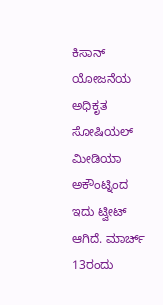ಕಿಸಾನ್ ಯೋಜನೆಯ ಅಧಿಕೃತ ಸೋಷಿಯಲ್ ಮೀಡಿಯಾ ಅಕೌಂಟ್ನಿಂದ ಇದು ಟ್ವೀಟ್ ಆಗಿದೆ. ಮಾರ್ಚ್ 13ರಂದು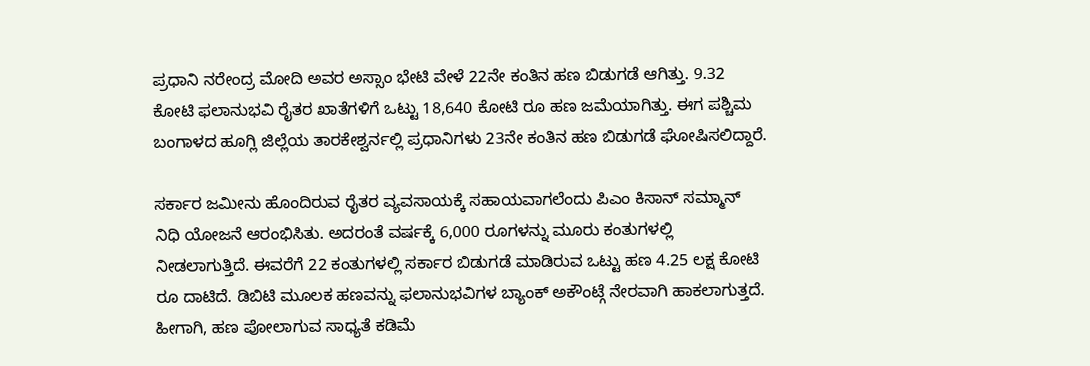ಪ್ರಧಾನಿ ನರೇಂದ್ರ ಮೋದಿ ಅವರ ಅಸ್ಸಾಂ ಭೇಟಿ ವೇಳೆ 22ನೇ ಕಂತಿನ ಹಣ ಬಿಡುಗಡೆ ಆಗಿತ್ತು. 9.32 ಕೋಟಿ ಫಲಾನುಭವಿ ರೈತರ ಖಾತೆಗಳಿಗೆ ಒಟ್ಟು 18,640 ಕೋಟಿ ರೂ ಹಣ ಜಮೆಯಾಗಿತ್ತು. ಈಗ ಪಶ್ಚಿಮ ಬಂಗಾಳದ ಹೂಗ್ಲಿ ಜಿಲ್ಲೆಯ ತಾರಕೇಶ್ವರ್ನಲ್ಲಿ ಪ್ರಧಾನಿಗಳು 23ನೇ ಕಂತಿನ ಹಣ ಬಿಡುಗಡೆ ಘೋಷಿಸಲಿದ್ದಾರೆ.

ಸರ್ಕಾರ ಜಮೀನು ಹೊಂದಿರುವ ರೈತರ ವ್ಯವಸಾಯಕ್ಕೆ ಸಹಾಯವಾಗಲೆಂದು ಪಿಎಂ ಕಿಸಾನ್ ಸಮ್ಮಾನ್ ನಿಧಿ ಯೋಜನೆ ಆರಂಭಿಸಿತು. ಅದರಂತೆ ವರ್ಷಕ್ಕೆ 6,000 ರೂಗಳನ್ನು ಮೂರು ಕಂತುಗಳಲ್ಲಿ ನೀಡಲಾಗುತ್ತಿದೆ. ಈವರೆಗೆ 22 ಕಂತುಗಳಲ್ಲಿ ಸರ್ಕಾರ ಬಿಡುಗಡೆ ಮಾಡಿರುವ ಒಟ್ಟು ಹಣ 4.25 ಲಕ್ಷ ಕೋಟಿ ರೂ ದಾಟಿದೆ. ಡಿಬಿಟಿ ಮೂಲಕ ಹಣವನ್ನು ಫಲಾನುಭವಿಗಳ ಬ್ಯಾಂಕ್ ಅಕೌಂಟ್ಗೆ ನೇರವಾಗಿ ಹಾಕಲಾಗುತ್ತದೆ. ಹೀಗಾಗಿ, ಹಣ ಪೋಲಾಗುವ ಸಾಧ್ಯತೆ ಕಡಿಮೆ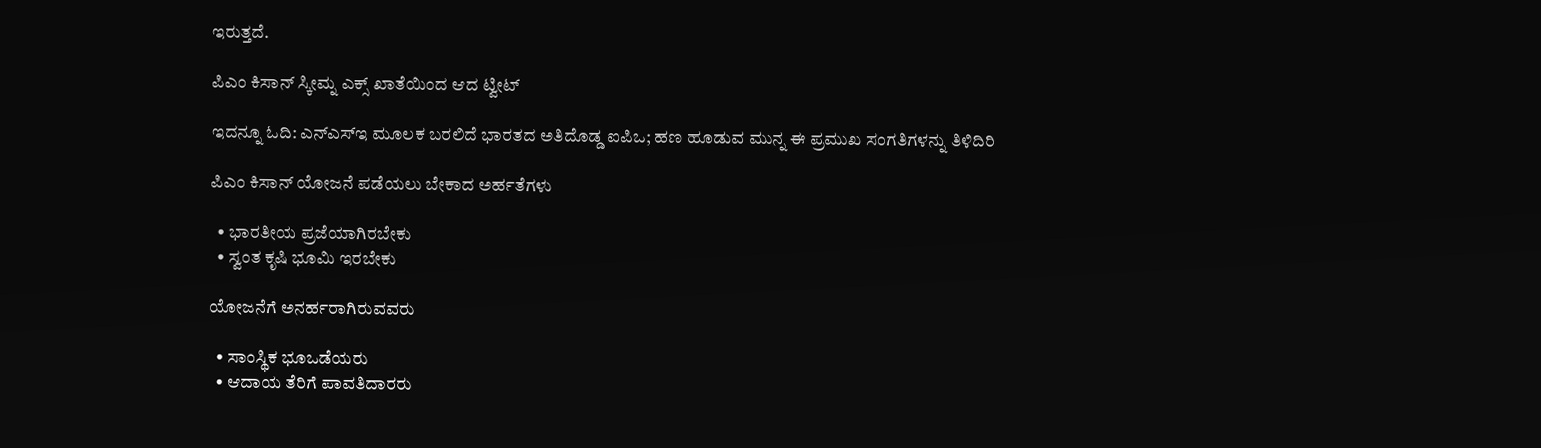ಇರುತ್ತದೆ.

ಪಿಎಂ ಕಿಸಾನ್ ಸ್ಕೀಮ್ನ ಎಕ್ಸ್ ಖಾತೆಯಿಂದ ಆದ ಟ್ವೀಟ್

ಇದನ್ನೂ ಓದಿ: ಎನ್ಎಸ್ಇ ಮೂಲಕ ಬರಲಿದೆ ಭಾರತದ ಅತಿದೊಡ್ಡ ಐಪಿಒ; ಹಣ ಹೂಡುವ ಮುನ್ನ ಈ ಪ್ರಮುಖ ಸಂಗತಿಗಳನ್ನು ತಿಳಿದಿರಿ

ಪಿಎಂ ಕಿಸಾನ್ ಯೋಜನೆ ಪಡೆಯಲು ಬೇಕಾದ ಅರ್ಹತೆಗಳು

  • ಭಾರತೀಯ ಪ್ರಜೆಯಾಗಿರಬೇಕು
  • ಸ್ವಂತ ಕೃಷಿ ಭೂಮಿ ಇರಬೇಕು

ಯೋಜನೆಗೆ ಅನರ್ಹರಾಗಿರುವವರು

  • ಸಾಂಸ್ಥಿಕ ಭೂಒಡೆಯರು
  • ಆದಾಯ ತೆರಿಗೆ ಪಾವತಿದಾರರು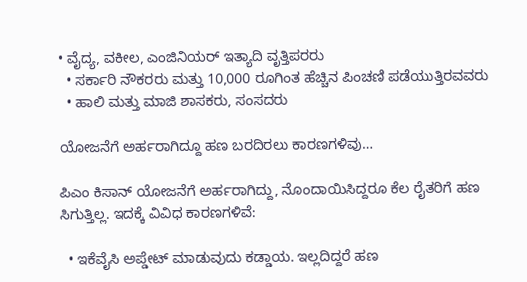• ವೈದ್ಯ, ವಕೀಲ, ಎಂಜಿನಿಯರ್ ಇತ್ಯಾದಿ ವೃತ್ತಿಪರರು
  • ಸರ್ಕಾರಿ ನೌಕರರು ಮತ್ತು 10,000 ರೂಗಿಂತ ಹೆಚ್ಚಿನ ಪಿಂಚಣಿ ಪಡೆಯುತ್ತಿರವವರು
  • ಹಾಲಿ ಮತ್ತು ಮಾಜಿ ಶಾಸಕರು, ಸಂಸದರು

ಯೋಜನೆಗೆ ಅರ್ಹರಾಗಿದ್ದೂ ಹಣ ಬರದಿರಲು ಕಾರಣಗಳಿವು…

ಪಿಎಂ ಕಿಸಾನ್ ಯೋಜನೆಗೆ ಅರ್ಹರಾಗಿದ್ದು, ನೊಂದಾಯಿಸಿದ್ದರೂ ಕೆಲ ರೈತರಿಗೆ ಹಣ ಸಿಗುತ್ತಿಲ್ಲ. ಇದಕ್ಕೆ ವಿವಿಧ ಕಾರಣಗಳಿವೆ:

  • ಇಕೆವೈಸಿ ಅಪ್ಡೇಟ್ ಮಾಡುವುದು ಕಡ್ಡಾಯ. ಇಲ್ಲದಿದ್ದರೆ ಹಣ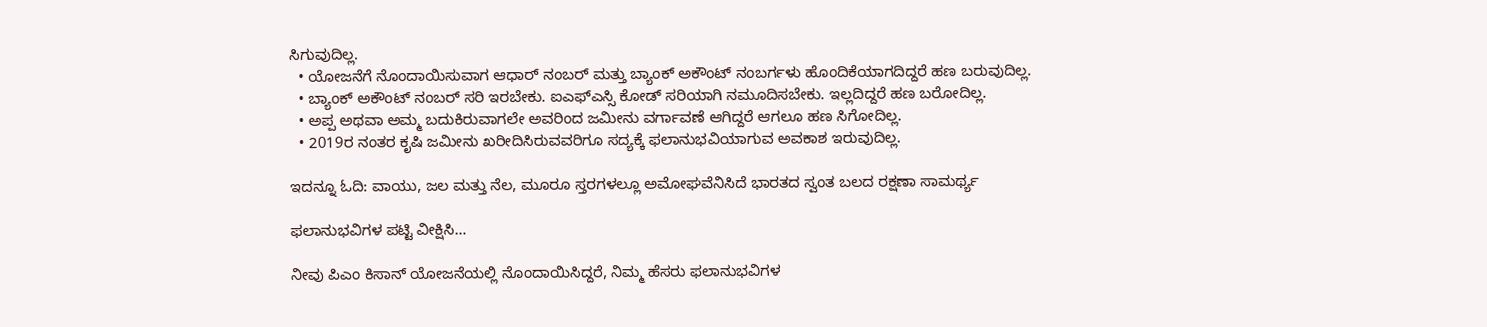ಸಿಗುವುದಿಲ್ಲ.
  • ಯೋಜನೆಗೆ ನೊಂದಾಯಿಸುವಾಗ ಆಧಾರ್ ನಂಬರ್ ಮತ್ತು ಬ್ಯಾಂಕ್ ಅಕೌಂಟ್ ನಂಬರ್ಗಳು ಹೊಂದಿಕೆಯಾಗದಿದ್ದರೆ ಹಣ ಬರುವುದಿಲ್ಲ.
  • ಬ್ಯಾಂಕ್ ಅಕೌಂಟ್ ನಂಬರ್ ಸರಿ ಇರಬೇಕು. ಐಎಫ್ಎಸ್ಸಿ ಕೋಡ್ ಸರಿಯಾಗಿ ನಮೂದಿಸಬೇಕು. ಇಲ್ಲದಿದ್ದರೆ ಹಣ ಬರೋದಿಲ್ಲ.
  • ಅಪ್ಪ ಅಥವಾ ಅಮ್ಮ ಬದುಕಿರುವಾಗಲೇ ಅವರಿಂದ ಜಮೀನು ವರ್ಗಾವಣೆ ಆಗಿದ್ದರೆ ಆಗಲೂ ಹಣ ಸಿಗೋದಿಲ್ಲ.
  • 2019ರ ನಂತರ ಕೃಷಿ ಜಮೀನು ಖರೀದಿಸಿರುವವರಿಗೂ ಸದ್ಯಕ್ಕೆ ಫಲಾನುಭವಿಯಾಗುವ ಅವಕಾಶ ಇರುವುದಿಲ್ಲ.

ಇದನ್ನೂ ಓದಿ: ವಾಯು, ಜಲ ಮತ್ತು ನೆಲ, ಮೂರೂ ಸ್ತರಗಳಲ್ಲೂ ಅಮೋಘವೆನಿಸಿದೆ ಭಾರತದ ಸ್ವಂತ ಬಲದ ರಕ್ಷಣಾ ಸಾಮರ್ಥ್ಯ

ಫಲಾನುಭವಿಗಳ ಪಟ್ಟಿ ವೀಕ್ಷಿಸಿ…

ನೀವು ಪಿಎಂ ಕಿಸಾನ್ ಯೋಜನೆಯಲ್ಲಿ ನೊಂದಾಯಿಸಿದ್ದರೆ, ನಿಮ್ಮ ಹೆಸರು ಫಲಾನುಭವಿಗಳ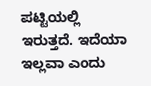ಪಟ್ಟಿಯಲ್ಲಿ ಇರುತ್ತದೆ. ಇದೆಯಾ ಇಲ್ಲವಾ ಎಂದು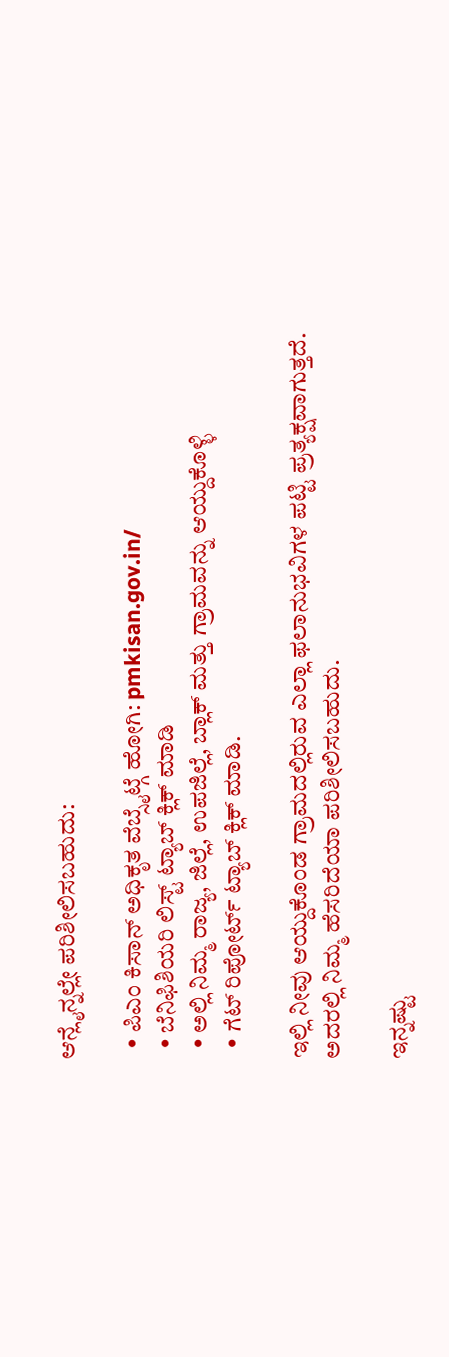ಆನ್ಲೈನ್ನಲ್ಲೇ ಪರಿಶೀಲಿಸಬಹುದು:

  • ಪಿಎಂ ಕಿಸಾನ್ ಅಧಿಕೃತ ವೆಬ್ಸೈಟ್ಗೆ ಹೋಗಿ: pmkisan.gov.in/
  • ಬೆನಿಫಿಶಿಯರಿ ಲಿಸ್ಟ್ ಟ್ಯಾಬ್ ಕ್ಲಿಕ್ ಮಾಡಿ
  • ಅಲ್ಲಿ ನಿಮ್ಮ ರಾಜ್ಯ, ಜಿಲ್ಲೆ, ಉಪಜಿಲ್ಲೆ, ಬ್ಲಾಕ್ ಮತ್ತು ಗ್ರಾಮವನ್ನು ಆಯ್ದುಕೊಳ್ಳಿ
  • ಗೆಟ್ ರಿಪೋರ್ಟ್ ಟ್ಯಾಬ್ ಕ್ಲಿಕ್ ಮಾಡಿ.

ಇಲ್ಲಿ ನೀವು ಆಯ್ದುಕೊಂಡ ಗ್ರಾಮದಲ್ಲಿರುವ ಎಲ್ಲಾ ಫಲಾನುಭವಿಗಳ ಪಟ್ಟಿ ಪ್ರತ್ಯಕ್ಷವಾಗುತ್ತದೆ. ಅದರಲ್ಲಿ ನಿಮ್ಮ ಹೆಸರಿದೆಯಾ ಪರಿಶೀಲಿಸಬಹುದು.

ಇನ್ನಷ್ಟು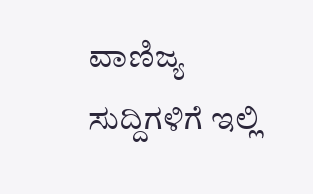ವಾಣಿಜ್ಯ ಸುದ್ದಿಗಳಿಗೆ ಇಲ್ಲಿ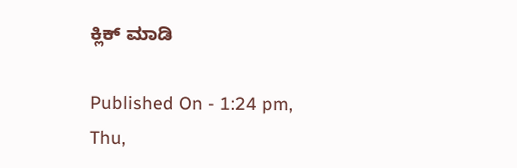ಕ್ಲಿಕ್ ಮಾಡಿ

Published On - 1:24 pm, Thu,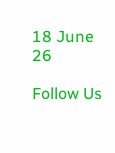18 June 26

Follow Us